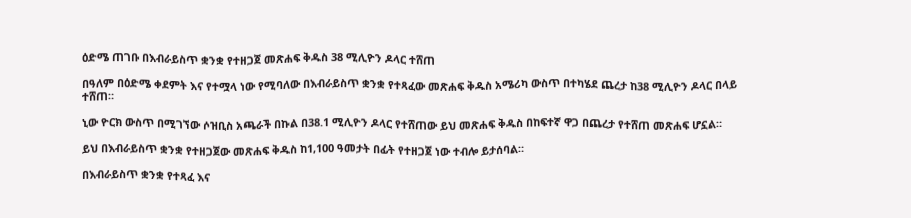ዕድሜ ጠገቡ በእብራይስጥ ቋንቋ የተዘጋጀ መጽሐፍ ቅዱስ 38 ሚሊዮን ዶላር ተሸጠ

በዓለም በዕድሜ ቀደምት እና የተሟላ ነው የሚባለው በእብራይስጥ ቋንቋ የተጻፈው መጽሐፍ ቅዱስ አሜሪካ ውስጥ በተካሄደ ጨረታ ከ38 ሚሊዮን ዶላር በላይ ተሸጠ።

ኒው ዮርክ ውስጥ በሚገኘው ሶዝቢስ አጫራች በኩል በ38.1 ሚሊዮን ዶላር የተሸጠው ይህ መጽሐፍ ቅዱስ በከፍተኛ ዋጋ በጨረታ የተሸጠ መጽሐፍ ሆኗል።

ይህ በእብራይስጥ ቋንቋ የተዘጋጀው መጽሐፍ ቅዱስ ከ1,100 ዓመታት በፊት የተዘጋጀ ነው ተብሎ ይታሰባል።

በእብራይስጥ ቋንቋ የተጻፈ እና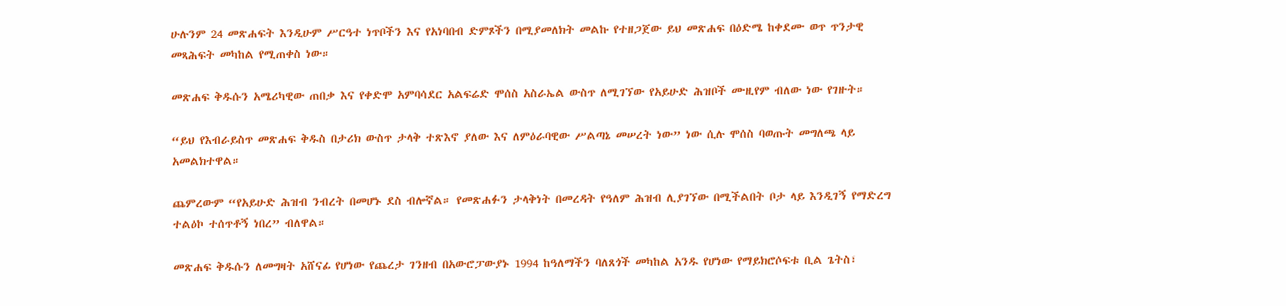ሁሉንም 24 መጽሐፍት እንዲሁም ሥርዓተ ነጥቦችን እና የአነባበብ ድምጾችን በሚያመለክት መልኩ የተዘጋጀው ይህ መጽሐፍ በዕድሜ ከቀደሙ ወጥ ጥንታዊ መጻሕፍት መካከል የሚጠቀስ ነው።

መጽሐፍ ቅዱሱን አሜሪካዊው ጠበቃ እና የቀድሞ አምባሳደር አልፍሬድ ሞሰስ አስራኤል ውስጥ ለሚገኘው የአይሁድ ሕዝቦች ሙዚየም ብለው ነው የገዙት።

“ይህ የእብራይስጥ መጽሐፍ ቅዱስ በታሪክ ውስጥ ታላቅ ተጽእኖ ያለው እና ለምዕራባዊው ሥልጣኔ መሠረት ነው” ነው ሲሉ ሞሰስ ባወጡት መግለጫ ላይ አመልክተዋል።

ጨምረውም “የአይሁድ ሕዝብ ንብረት በመሆኑ ደስ ብሎኛል። የመጽሐፉን ታላቅነት በመረዳት የዓለም ሕዝብ ሊያገኘው በሚችልበት ቦታ ላይ እንዲገኝ የማድረግ ተልዕኮ ተሰጥቶኝ ነበረ” ብለዋል።

መጽሐፍ ቅዱሱን ለመግዛት አሸናፊ የሆነው የጨረታ ገንዘብ በአውሮፓውያኑ 1994 ከዓለማችን ባለጸጎች መካከል አንዱ የሆነው የማይክሮሶፍቱ ቢል ጌትስ፣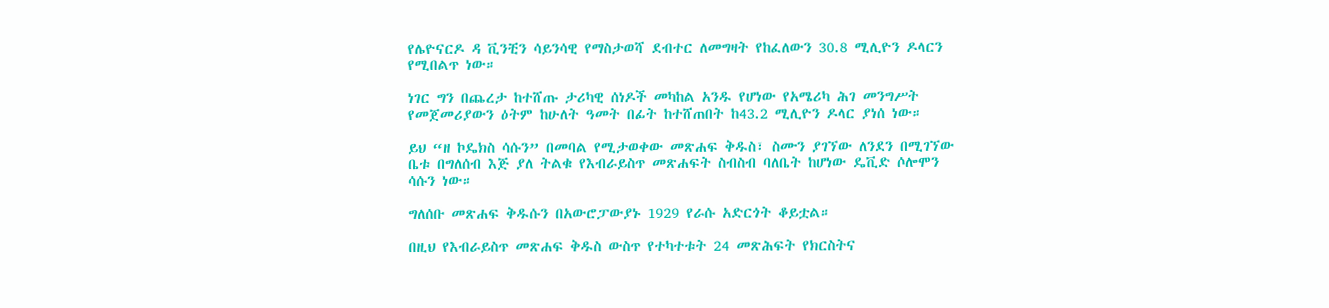የሌዮናርዶ ዳ ቪንቺን ሳይንሳዊ የማስታወሻ ደብተር ለመግዛት የከፈለውን 30.8 ሚሊዮን ዶላርን የሚበልጥ ነው።

ነገር ግን በጨረታ ከተሸጡ ታሪካዊ ሰነዶች መካከል አንዱ የሆነው የአሜሪካ ሕገ መንግሥት የመጀመሪያውን ዕትም ከሁለት ዓመት በፊት ከተሸጠበት ከ43.2 ሚሊዮን ዶላር ያነሰ ነው።

ይህ “ዘ ኮዴክስ ሳሱን” በመባል የሚታወቀው መጽሐፍ ቅዱስ፣ ስሙን ያገኘው ለንደን በሚገኘው ቤቱ በግለሰብ እጅ ያለ ትልቁ የእብራይስጥ መጽሐፍት ስብስብ ባለቤት ከሆነው ዴቪድ ሶሎሞን ሳሱን ነው።

ግለሰቡ መጽሐፍ ቅዱሱን በአውሮፓውያኑ 1929 የራሱ አድርጎት ቆይቷል።

በዚህ የእብራይስጥ መጽሐፍ ቅዱስ ውስጥ የተካተቱት 24 መጽሕፍት የክርስትና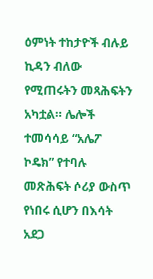ዕምነት ተከታዮች ብሉይ ኪዳን ብለው የሚጠሩትን መጻሕፍትን አካቷል። ሌሎች ተመሳሳይ “አሌፖ ኮዴክ” የተባሉ መጽሕፍት ሶሪያ ውስጥ የነበሩ ሲሆን በእሳት አደጋ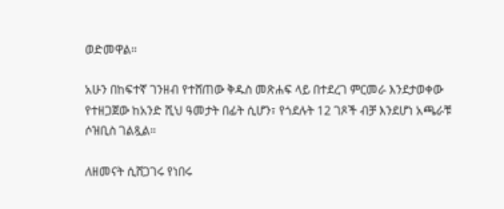ወድመዋል።

አሁን በከፍተኛ ገንዘብ የተሸጠው ቅዱስ መጽሐፍ ላይ በተደረገ ምርመራ እንደታወቀው የተዘጋጀው ከአንድ ሺህ ዓመታት በፊት ሲሆን፣ የጎደሉት 12 ገጾች ብቻ እንደሆነ አጫራቹ ሶዝቢስ ገልጿል።

ለዘመናት ሲሸጋገሩ የነበሩ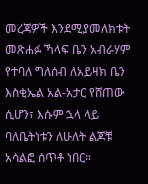መረጃዎች እንደሚያመለክቱት መጽሐፉ ኻላፍ ቤን አብራሃም የተባለ ግለሰብ ለአይዛክ ቤን እስቂኤል አል-አታር የሸጠው ሲሆን፣ እሱም ኋላ ላይ ባለቤትነቱን ለሁለት ልጆቹ አሳልፎ ሰጥቶ ነበር።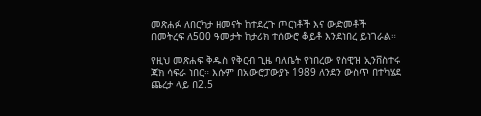መጽሐፉ ለበርካታ ዘመናት ከተደረጉ ጦርነቶች እና ውድመቶች በመትረፍ ለ500 ዓመታት ከታሪክ ተሰውሮ ቆይቶ እንደነበረ ይነገራል።

የዚህ መጽሐፍ ቅዱስ የቅርብ ጊዜ ባለቤት የነበረው የስዊዝ ኢንቨስተሩ ጃክ ሳፍራ ነበር። እሱም በአውሮፓውያኑ 1989 ለንደን ውስጥ በተካሄደ ጨረታ ላይ በ2.5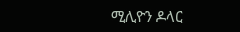ሚሊዮን ዶላር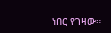ነበር የገዛው።